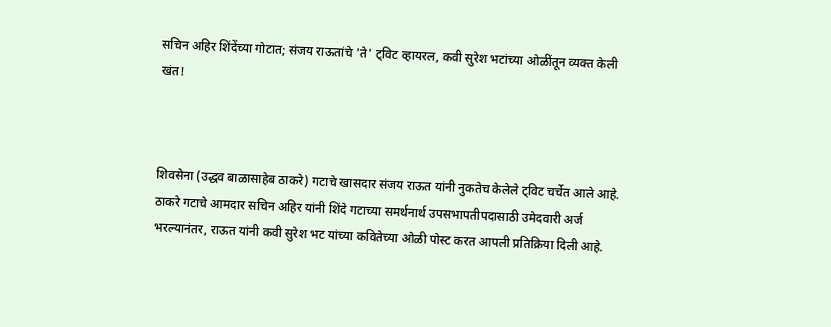सचिन अहिर शिंदेंच्या गोटात; संजय राऊतांचे 'ते' ट्विट व्हायरल, कवी सुरेश भटांच्या ओळींतून व्यक्त केली खंत!



शिवसेना (उद्धव बाळासाहेब ठाकरे) गटाचे खासदार संजय राऊत यांनी नुकतेच केलेले ट्विट चर्चेत आले आहे. ठाकरे गटाचे आमदार सचिन अहिर यांनी शिंदे गटाच्या समर्थनार्थ उपसभापतीपदासाठी उमेदवारी अर्ज भरल्यानंतर, राऊत यांनी कवी सुरेश भट यांच्या कवितेच्या ओळी पोस्ट करत आपली प्रतिक्रिया दिली आहे.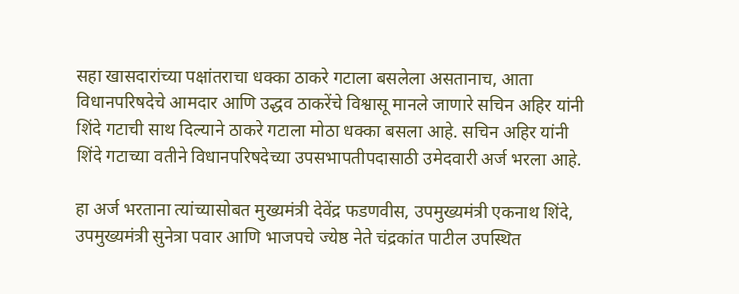सहा खासदारांच्या पक्षांतराचा धक्का ठाकरे गटाला बसलेला असतानाच, आता विधानपरिषदेचे आमदार आणि उद्धव ठाकरेंचे विश्वासू मानले जाणारे सचिन अहिर यांनी शिंदे गटाची साथ दिल्याने ठाकरे गटाला मोठा धक्का बसला आहे. सचिन अहिर यांनी शिंदे गटाच्या वतीने विधानपरिषदेच्या उपसभापतीपदासाठी उमेदवारी अर्ज भरला आहे.

हा अर्ज भरताना त्यांच्यासोबत मुख्यमंत्री देवेंद्र फडणवीस, उपमुख्यमंत्री एकनाथ शिंदे, उपमुख्यमंत्री सुनेत्रा पवार आणि भाजपचे ज्येष्ठ नेते चंद्रकांत पाटील उपस्थित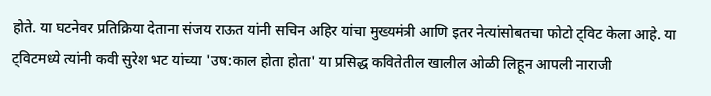होते. या घटनेवर प्रतिक्रिया देताना संजय राऊत यांनी सचिन अहिर यांचा मुख्यमंत्री आणि इतर नेत्यांसोबतचा फोटो ट्विट केला आहे. या ट्विटमध्ये त्यांनी कवी सुरेश भट यांच्या 'उष:काल होता होता' या प्रसिद्ध कवितेतील खालील ओळी लिहून आपली नाराजी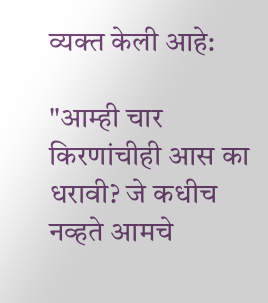व्यक्त केली आहे:

"आम्ही चार किरणांचीही आस का धरावी? जे कधीच नव्हते आमचे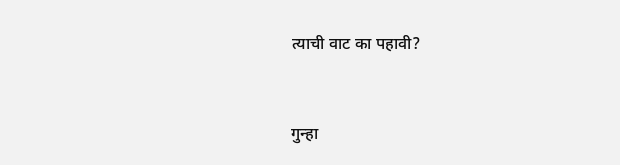त्याची वाट का पहावी?



गुन्हा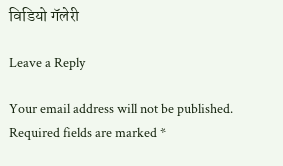विडियो गॅलेरी

Leave a Reply

Your email address will not be published. Required fields are marked *